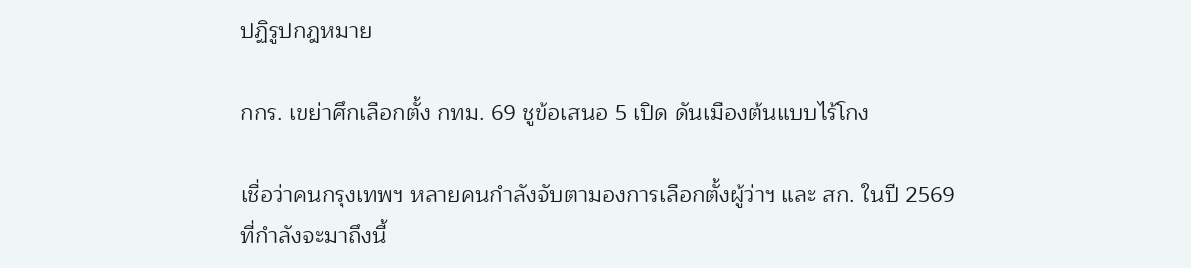ปฏิรูปกฎหมาย

กกร. เขย่าศึกเลือกตั้ง กทม. 69 ชูข้อเสนอ 5 เปิด ดันเมืองต้นแบบไร้โกง

เชื่อว่าคนกรุงเทพฯ หลายคนกำลังจับตามองการเลือกตั้งผู้ว่าฯ และ สก. ในปี 2569 ที่กำลังจะมาถึงนี้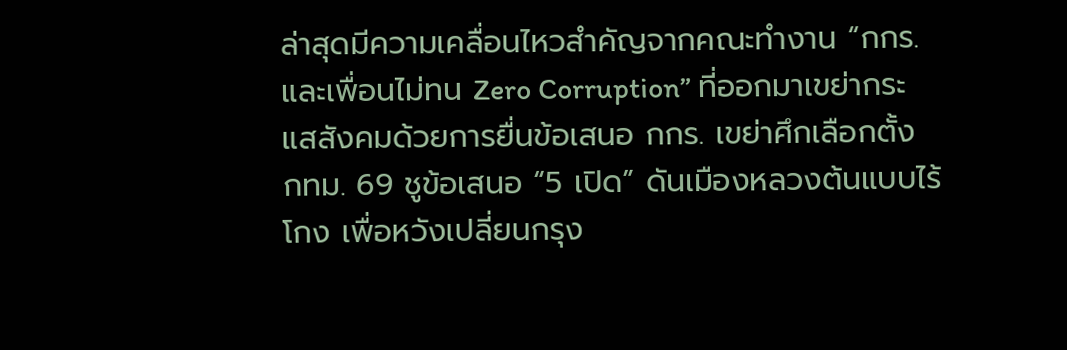ล่าสุดมีความเคลื่อนไหวสำคัญจากคณะทำงาน “กกร. และเพื่อนไม่ทน Zero Corruption” ที่ออกมาเขย่ากระแสสังคมด้วยการยื่นข้อเสนอ กกร. เขย่าศึกเลือกตั้ง กทม. 69 ชูข้อเสนอ “5 เปิด” ดันเมืองหลวงต้นแบบไร้โกง เพื่อหวังเปลี่ยนกรุง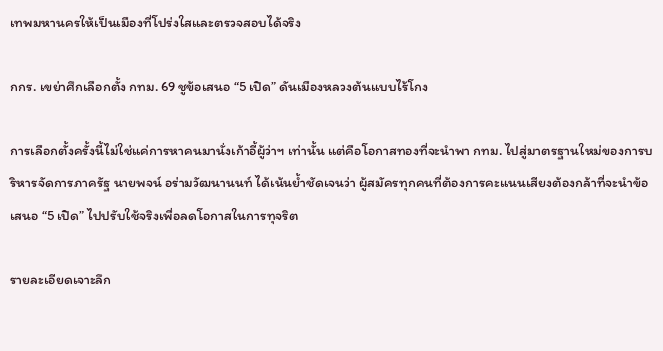เทพมหานครให้เป็นเมืองที่โปร่งใสและตรวจสอบได้จริง

กกร. เขย่าศึกเลือกตั้ง กทม. 69 ชูข้อเสนอ “5 เปิด” ดันเมืองหลวงต้นแบบไร้โกง

การเลือกตั้งครั้งนี้ไม่ใช่แค่การหาคนมานั่งเก้าอี้ผู้ว่าฯ เท่านั้น แต่คือโอกาสทองที่จะนำพา กทม. ไปสู่มาตรฐานใหม่ของการบริหารจัดการภาครัฐ นายพจน์ อร่ามวัฒนานนท์ ได้เน้นย้ำชัดเจนว่า ผู้สมัครทุกคนที่ต้องการคะแนนเสียงต้องกล้าที่จะนำข้อเสนอ “5 เปิด” ไปปรับใช้จริงเพื่อลดโอกาสในการทุจริต

รายละเอียดเจาะลึก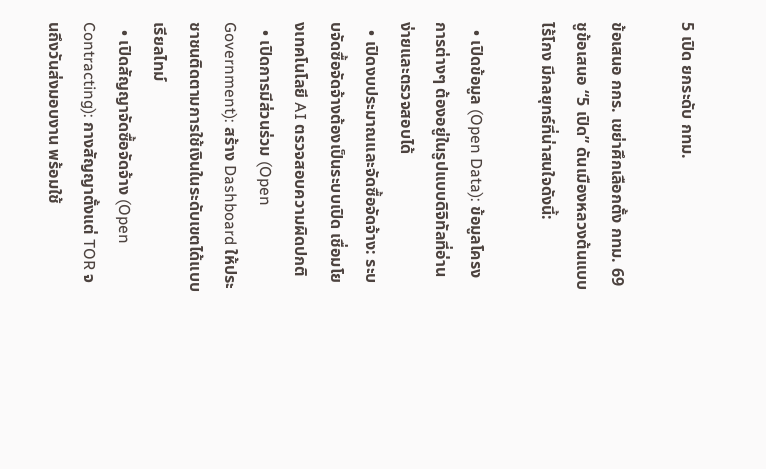5 เปิด ยกระดับ กทม.

ข้อเสนอ กกร. เขย่าศึกเลือกตั้ง กทม. 69 ชูข้อเสนอ “5 เปิด” ดันเมืองหลวงต้นแบบไร้โกง มีกลยุทธ์ที่น่าสนใจดังนี้:

  • เปิดข้อมูล (Open Data): ข้อมูลโครงการต่างๆ ต้องอยู่ในรูปแบบดิจิทัลที่อ่านง่ายและตรวจสอบได้
  • เปิดงบประมาณและจัดซื้อจัดจ้าง: ระบบจัดซื้อจัดจ้างต้องเป็นระบบเปิด เชื่อมโยงเทคโนโลยี AI ตรวจสอบความผิดปกติ
  • เปิดการมีส่วนร่วม (Open Government): สร้าง Dashboard ให้ประชาชนติดตามการใช้เงินในระดับเขตได้แบบเรียลไทม์
  • เปิดสัญญาจัดซื้อจัดจ้าง (Open Contracting): กางสัญญาตั้งแต่ TOR จนถึงวันส่งมอบงาน พร้อมใช้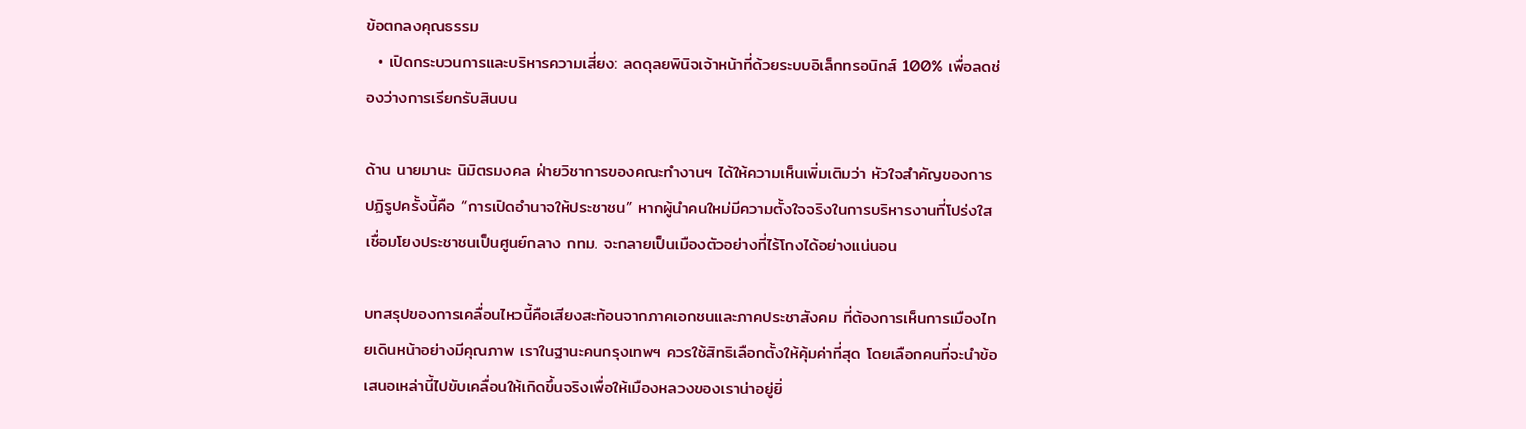ข้อตกลงคุณธรรม
  • เปิดกระบวนการและบริหารความเสี่ยง: ลดดุลยพินิจเจ้าหน้าที่ด้วยระบบอิเล็กทรอนิกส์ 100% เพื่อลดช่องว่างการเรียกรับสินบน

ด้าน นายมานะ นิมิตรมงคล ฝ่ายวิชาการของคณะทำงานฯ ได้ให้ความเห็นเพิ่มเติมว่า หัวใจสำคัญของการปฏิรูปครั้งนี้คือ “การเปิดอำนาจให้ประชาชน” หากผู้นำคนใหม่มีความตั้งใจจริงในการบริหารงานที่โปร่งใส เชื่อมโยงประชาชนเป็นศูนย์กลาง กทม. จะกลายเป็นเมืองตัวอย่างที่ไร้โกงได้อย่างแน่นอน

บทสรุปของการเคลื่อนไหวนี้คือเสียงสะท้อนจากภาคเอกชนและภาคประชาสังคม ที่ต้องการเห็นการเมืองไทยเดินหน้าอย่างมีคุณภาพ เราในฐานะคนกรุงเทพฯ ควรใช้สิทธิเลือกตั้งให้คุ้มค่าที่สุด โดยเลือกคนที่จะนำข้อเสนอเหล่านี้ไปขับเคลื่อนให้เกิดขึ้นจริงเพื่อให้เมืองหลวงของเราน่าอยู่ยิ่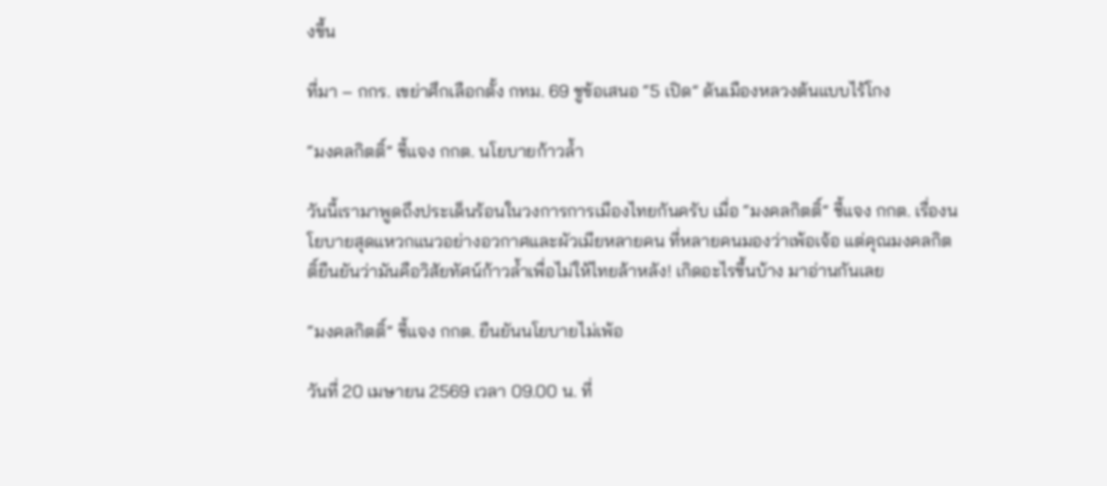งขึ้น

ที่มา – กกร. เขย่าศึกเลือกตั้ง กทม. 69 ชูข้อเสนอ “5 เปิด” ดันเมืองหลวงต้นแบบไร้โกง

“มงคลกิตติ์” ชี้แจง กกต. นโยบายก้าวล้ำ

วันนี้เรามาพูดถึงประเด็นร้อนในวงการการเมืองไทยกันครับ เมื่อ “มงคลกิตติ์” ชี้แจง กกต. เรื่องนโยบายสุดแหวกแนวอย่างอวกาศและผัวเมียหลายคน ที่หลายคนมองว่าเพ้อเจ้อ แต่คุณมงคลกิตติ์ยืนยันว่ามันคือวิสัยทัศน์ก้าวล้ำเพื่อไม่ให้ไทยล้าหลัง! เกิดอะไรขึ้นบ้าง มาอ่านกันเลย

“มงคลกิตติ์” ชี้แจง กกต. ยืนยันนโยบายไม่เพ้อ

วันที่ 20 เมษายน 2569 เวลา 09.00 น. ที่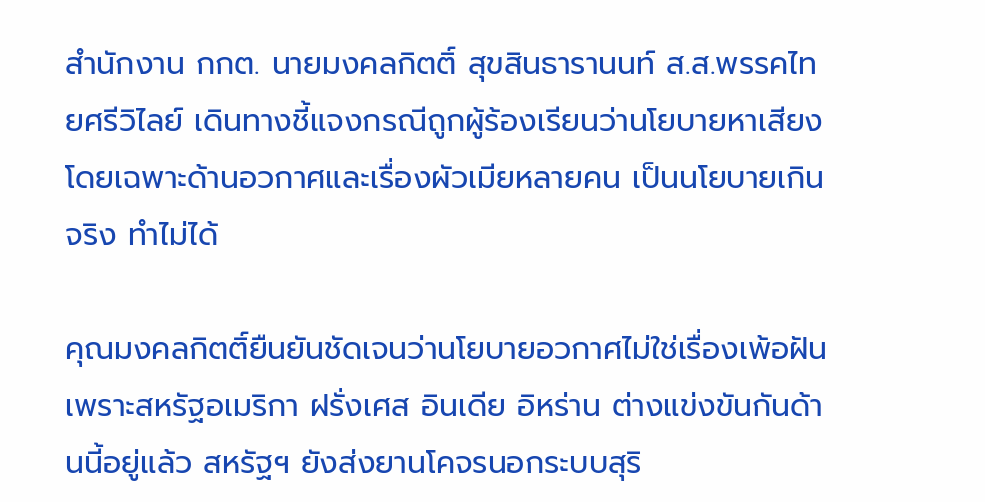สำนักงาน กกต. นายมงคลกิตติ์ สุขสินธารานนท์ ส.ส.พรรคไทยศรีวิไลย์ เดินทางชี้แจงกรณีถูกผู้ร้องเรียนว่านโยบายหาเสียง โดยเฉพาะด้านอวกาศและเรื่องผัวเมียหลายคน เป็นนโยบายเกินจริง ทำไม่ได้

คุณมงคลกิตติ์ยืนยันชัดเจนว่านโยบายอวกาศไม่ใช่เรื่องเพ้อฝัน เพราะสหรัฐอเมริกา ฝรั่งเศส อินเดีย อิหร่าน ต่างแข่งขันกันด้านนี้อยู่แล้ว สหรัฐฯ ยังส่งยานโคจรนอกระบบสุริ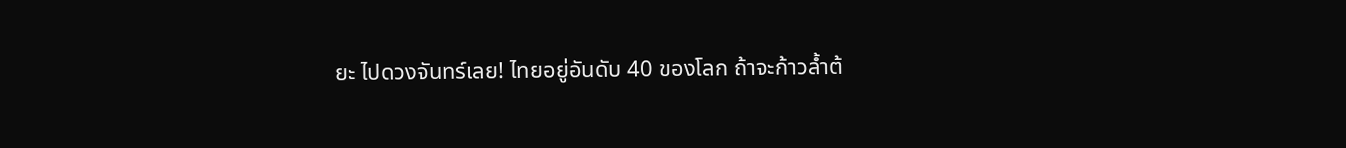ยะ ไปดวงจันทร์เลย! ไทยอยู่อันดับ 40 ของโลก ถ้าจะก้าวล้ำต้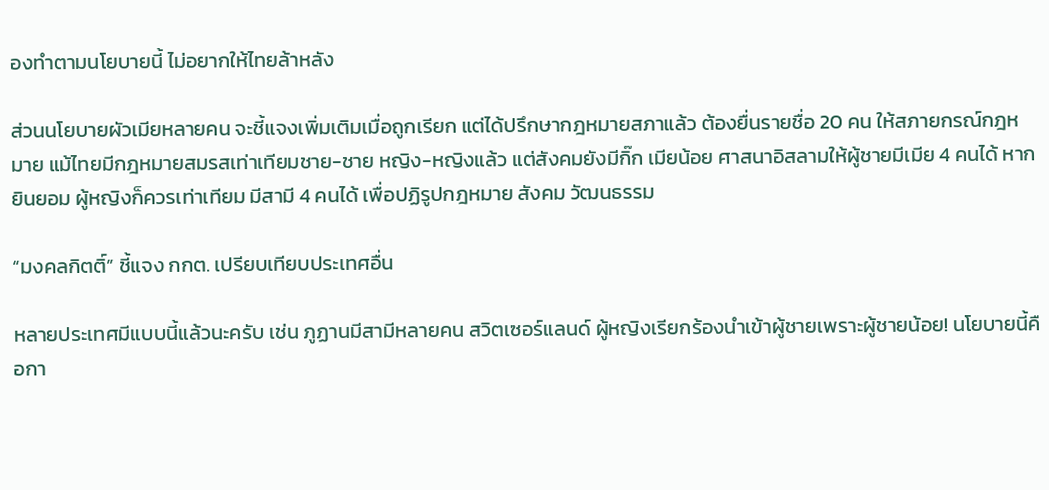องทำตามนโยบายนี้ ไม่อยากให้ไทยล้าหลัง

ส่วนนโยบายผัวเมียหลายคน จะชี้แจงเพิ่มเติมเมื่อถูกเรียก แต่ได้ปรึกษากฎหมายสภาแล้ว ต้องยื่นรายชื่อ 20 คน ให้สภายกรณ์กฎหมาย แม้ไทยมีกฎหมายสมรสเท่าเทียมชาย-ชาย หญิง-หญิงแล้ว แต่สังคมยังมีกิ๊ก เมียน้อย ศาสนาอิสลามให้ผู้ชายมีเมีย 4 คนได้ หากยินยอม ผู้หญิงก็ควรเท่าเทียม มีสามี 4 คนได้ เพื่อปฏิรูปกฎหมาย สังคม วัฒนธรรม

“มงคลกิตติ์” ชี้แจง กกต. เปรียบเทียบประเทศอื่น

หลายประเทศมีแบบนี้แล้วนะครับ เช่น ภูฏานมีสามีหลายคน สวิตเซอร์แลนด์ ผู้หญิงเรียกร้องนำเข้าผู้ชายเพราะผู้ชายน้อย! นโยบายนี้คือกา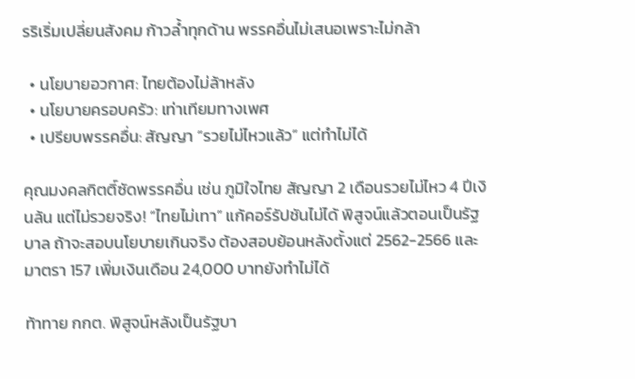รริเริ่มเปลี่ยนสังคม ก้าวล้ำทุกด้าน พรรคอื่นไม่เสนอเพราะไม่กล้า

  • นโยบายอวกาศ: ไทยต้องไม่ล้าหลัง
  • นโยบายครอบครัว: เท่าเทียมทางเพศ
  • เปรียบพรรคอื่น: สัญญา “รวยไม่ไหวแล้ว” แต่ทำไม่ได้

คุณมงคลกิตติ์ซัดพรรคอื่น เช่น ภูมิใจไทย สัญญา 2 เดือนรวยไม่ไหว 4 ปีเงินล้น แต่ไม่รวยจริง! “ไทยไม่เทา” แก้คอร์รัปชันไม่ได้ พิสูจน์แล้วตอนเป็นรัฐบาล ถ้าจะสอบนโยบายเกินจริง ต้องสอบย้อนหลังตั้งแต่ 2562-2566 และมาตรา 157 เพิ่มเงินเดือน 24,000 บาทยังทำไม่ได้

ท้าทาย กกต. พิสูจน์หลังเป็นรัฐบา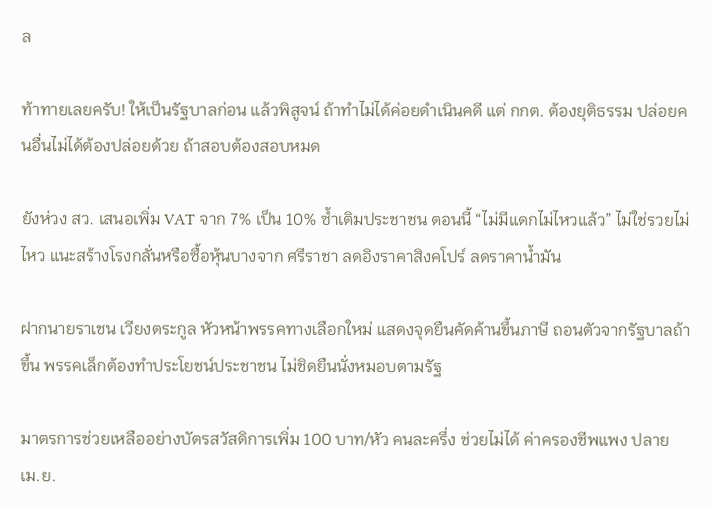ล

ท้าทายเลยครับ! ให้เป็นรัฐบาลก่อน แล้วพิสูจน์ ถ้าทำไม่ได้ค่อยดำเนินคดี แต่ กกต. ต้องยุติธรรม ปล่อยคนอื่นไม่ได้ต้องปล่อยด้วย ถ้าสอบต้องสอบหมด

ยังห่วง สว. เสนอเพิ่ม VAT จาก 7% เป็น 10% ซ้ำเติมประชาชน ตอนนี้ “ไม่มีแดกไม่ไหวแล้ว” ไม่ใช่รวยไม่ไหว แนะสร้างโรงกลั่นหรือซื้อหุ้นบางจาก ศรีราชา ลดอิงราคาสิงคโปร์ ลดราคาน้ำมัน

ฝากนายราเชน เวียงตระกูล หัวหน้าพรรคทางเลือกใหม่ แสดงจุดยืนคัดค้านขึ้นภาษี ถอนตัวจากรัฐบาลถ้าขึ้น พรรคเล็กต้องทำประโยชน์ประชาชน ไม่ชิดยืนนั่งหมอบตามรัฐ

มาตรการช่วยเหลืออย่างบัตรสวัสดิการเพิ่ม 100 บาท/หัว คนละครึ่ง ช่วยไม่ได้ ค่าครองชีพแพง ปลายเม.ย.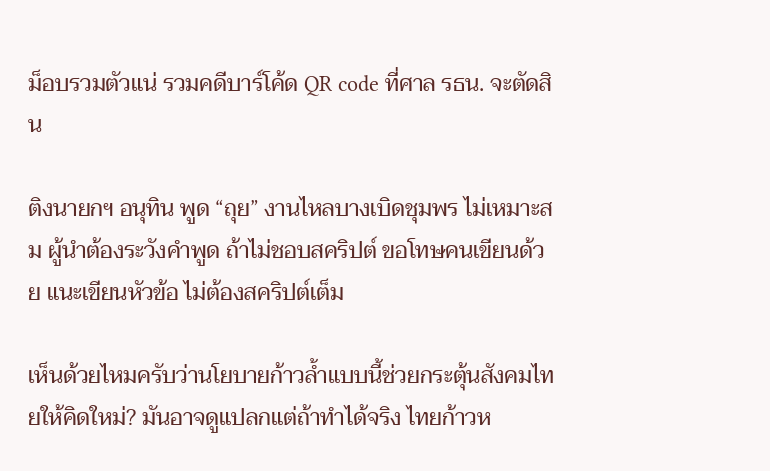ม็อบรวมตัวแน่ รวมคดีบาร์โค้ด QR code ที่ศาล รธน. จะตัดสิน

ติงนายกฯ อนุทิน พูด “ถุย” งานไหลบางเบิดชุมพร ไม่เหมาะสม ผู้นำต้องระวังคำพูด ถ้าไม่ชอบสคริปต์ ขอโทษคนเขียนด้วย แนะเขียนหัวข้อ ไม่ต้องสคริปต์เต็ม

เห็นด้วยไหมครับว่านโยบายก้าวล้ำแบบนี้ช่วยกระตุ้นสังคมไทยให้คิดใหม่? มันอาจดูแปลกแต่ถ้าทำได้จริง ไทยก้าวห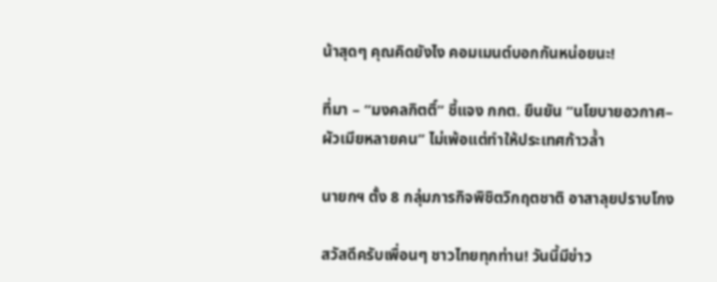น้าสุดๆ คุณคิดยังไง คอมเมนต์บอกกันหน่อยนะ!

ที่มา – “มงคลกิตติ์” ชี้แจง กกต. ยืนยัน “นโยบายอวกาศ–ผัวเมียหลายคน” ไม่เพ้อแต่ทำให้ประเทศก้าวล้ำ

นายกฯ ตั้ง 8 กลุ่มภารกิจพิชิตวิกฤตชาติ อาสาลุยปราบโกง

สวัสดีครับเพื่อนๆ ชาวไทยทุกท่าน! วันนี้มีข่าว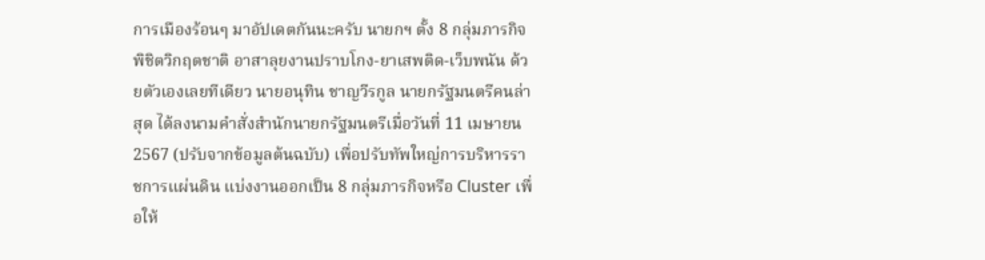การเมืองร้อนๆ มาอัปเดตกันนะครับ นายกฯ ตั้ง 8 กลุ่มภารกิจพิชิตวิกฤตชาติ อาสาลุยงานปราบโกง-ยาเสพติด-เว็บพนัน ด้วยตัวเองเลยทีเดียว นายอนุทิน ชาญวีรกูล นายกรัฐมนตรีคนล่าสุด ได้ลงนามคำสั่งสำนักนายกรัฐมนตรีเมื่อวันที่ 11 เมษายน 2567 (ปรับจากข้อมูลต้นฉบับ) เพื่อปรับทัพใหญ่การบริหารราชการแผ่นดิน แบ่งงานออกเป็น 8 กลุ่มภารกิจหรือ Cluster เพื่อให้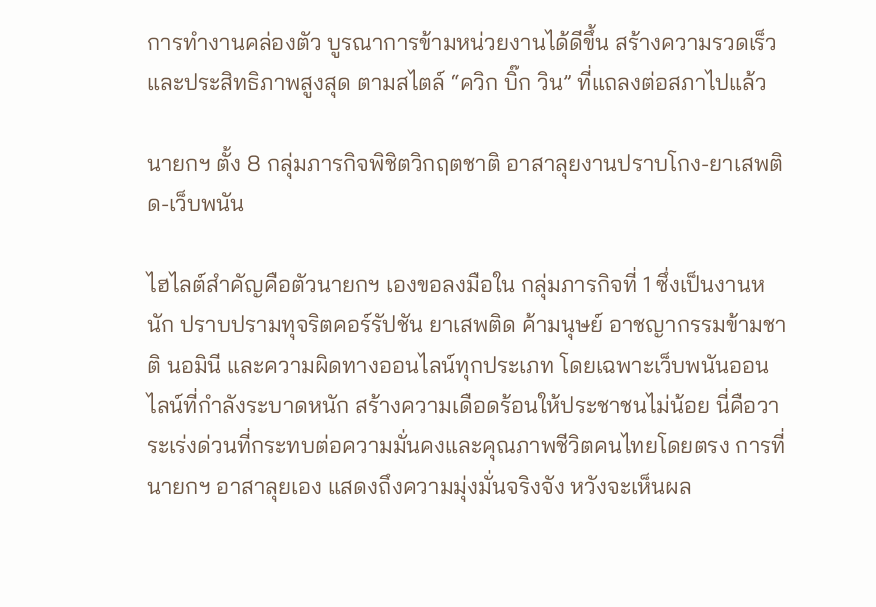การทำงานคล่องตัว บูรณาการข้ามหน่วยงานได้ดีขึ้น สร้างความรวดเร็วและประสิทธิภาพสูงสุด ตามสไตล์ “ควิก บิ๊ก วิน” ที่แถลงต่อสภาไปแล้ว

นายกฯ ตั้ง 8 กลุ่มภารกิจพิชิตวิกฤตชาติ อาสาลุยงานปราบโกง-ยาเสพติด-เว็บพนัน

ไฮไลต์สำคัญคือตัวนายกฯ เองขอลงมือใน กลุ่มภารกิจที่ 1 ซึ่งเป็นงานหนัก ปราบปรามทุจริตคอร์รัปชัน ยาเสพติด ค้ามนุษย์ อาชญากรรมข้ามชาติ นอมินี และความผิดทางออนไลน์ทุกประเภท โดยเฉพาะเว็บพนันออนไลน์ที่กำลังระบาดหนัก สร้างความเดือดร้อนให้ประชาชนไม่น้อย นี่คือวาระเร่งด่วนที่กระทบต่อความมั่นคงและคุณภาพชีวิตคนไทยโดยตรง การที่นายกฯ อาสาลุยเอง แสดงถึงความมุ่งมั่นจริงจัง หวังจะเห็นผล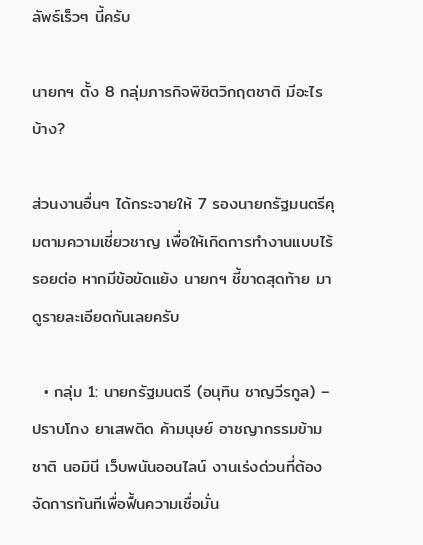ลัพธ์เร็วๆ นี้ครับ

นายกฯ ตั้ง 8 กลุ่มภารกิจพิชิตวิกฤตชาติ มีอะไรบ้าง?

ส่วนงานอื่นๆ ได้กระจายให้ 7 รองนายกรัฐมนตรีคุมตามความเชี่ยวชาญ เพื่อให้เกิดการทำงานแบบไร้รอยต่อ หากมีข้อขัดแย้ง นายกฯ ชี้ขาดสุดท้าย มาดูรายละเอียดกันเลยครับ

  • กลุ่ม 1: นายกรัฐมนตรี (อนุทิน ชาญวีรกูล) – ปราบโกง ยาเสพติด ค้ามนุษย์ อาชญากรรมข้ามชาติ นอมินี เว็บพนันออนไลน์ งานเร่งด่วนที่ต้องจัดการทันทีเพื่อฟื้นความเชื่อมั่น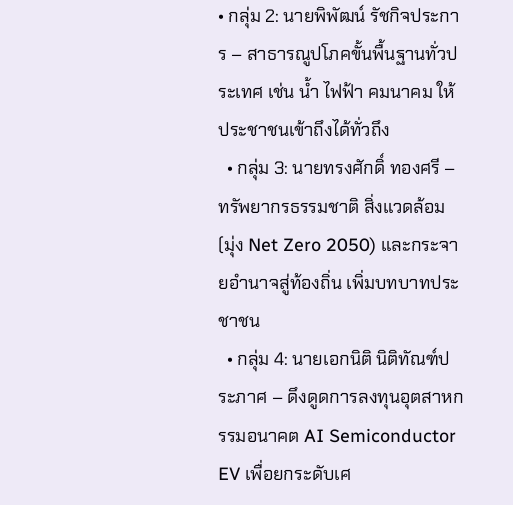• กลุ่ม 2: นายพิพัฒน์ รัชกิจประการ – สาธารณูปโภคขั้นพื้นฐานทั่วประเทศ เช่น น้ำ ไฟฟ้า คมนาคม ให้ประชาชนเข้าถึงได้ทั่วถึง
  • กลุ่ม 3: นายทรงศักดิ์ ทองศรี – ทรัพยากรธรรมชาติ สิ่งแวดล้อม (มุ่ง Net Zero 2050) และกระจายอำนาจสู่ท้องถิ่น เพิ่มบทบาทประชาชน
  • กลุ่ม 4: นายเอกนิติ นิติทัณฑ์ประภาศ – ดึงดูดการลงทุนอุตสาหกรรมอนาคต AI Semiconductor EV เพื่อยกระดับเศ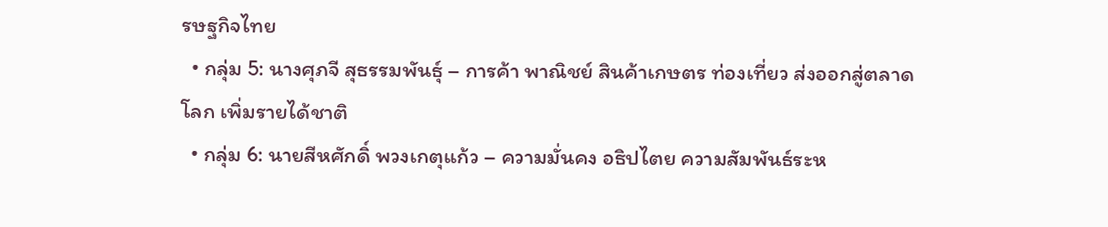รษฐกิจไทย
  • กลุ่ม 5: นางศุภจี สุธรรมพันธุ์ – การค้า พาณิชย์ สินค้าเกษตร ท่องเที่ยว ส่งออกสู่ตลาดโลก เพิ่มรายได้ชาติ
  • กลุ่ม 6: นายสีหศักดิ์ พวงเกตุแก้ว – ความมั่นคง อธิปไตย ความสัมพันธ์ระห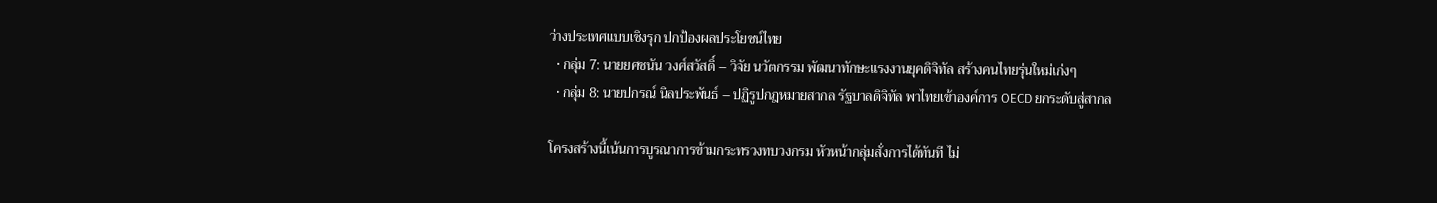ว่างประเทศแบบเชิงรุก ปกป้องผลประโยชน์ไทย
  • กลุ่ม 7: นายยศชนัน วงศ์สวัสดิ์ – วิจัย นวัตกรรม พัฒนาทักษะแรงงานยุคดิจิทัล สร้างคนไทยรุ่นใหม่เก่งๆ
  • กลุ่ม 8: นายปกรณ์ นิลประพันธ์ – ปฏิรูปกฎหมายสากล รัฐบาลดิจิทัล พาไทยเข้าองค์การ OECD ยกระดับสู่สากล

โครงสร้างนี้เน้นการบูรณาการข้ามกระทรวงทบวงกรม หัวหน้ากลุ่มสั่งการได้ทันที ไม่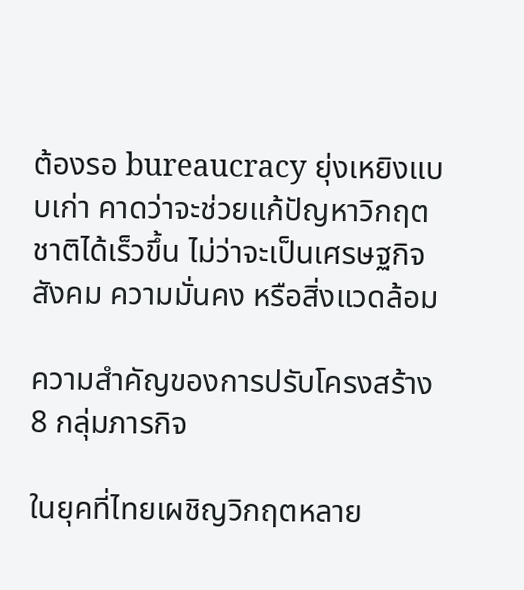ต้องรอ bureaucracy ยุ่งเหยิงแบบเก่า คาดว่าจะช่วยแก้ปัญหาวิกฤตชาติได้เร็วขึ้น ไม่ว่าจะเป็นเศรษฐกิจ สังคม ความมั่นคง หรือสิ่งแวดล้อม

ความสำคัญของการปรับโครงสร้าง 8 กลุ่มภารกิจ

ในยุคที่ไทยเผชิญวิกฤตหลาย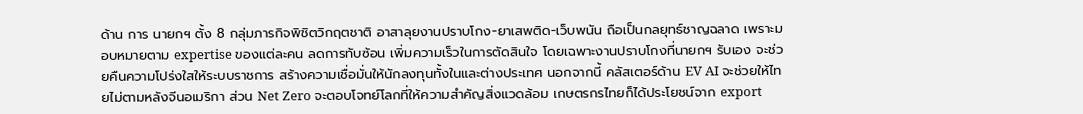ด้าน การ นายกฯ ตั้ง 8 กลุ่มภารกิจพิชิตวิกฤตชาติ อาสาลุยงานปราบโกง-ยาเสพติด-เว็บพนัน ถือเป็นกลยุทธ์ชาญฉลาด เพราะมอบหมายตาม expertise ของแต่ละคน ลดการทับซ้อน เพิ่มความเร็วในการตัดสินใจ โดยเฉพาะงานปราบโกงที่นายกฯ รับเอง จะช่วยคืนความโปร่งใสให้ระบบราชการ สร้างความเชื่อมั่นให้นักลงทุนทั้งในและต่างประเทศ นอกจากนี้ คลัสเตอร์ด้าน EV AI จะช่วยให้ไทยไม่ตามหลังจีนอเมริกา ส่วน Net Zero จะตอบโจทย์โลกที่ให้ความสำคัญสิ่งแวดล้อม เกษตรกรไทยก็ได้ประโยชน์จาก export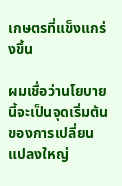เกษตรที่แข็งแกร่งขึ้น

ผมเชื่อว่านโยบายนี้จะเป็นจุดเริ่มต้นของการเปลี่ยนแปลงใหญ่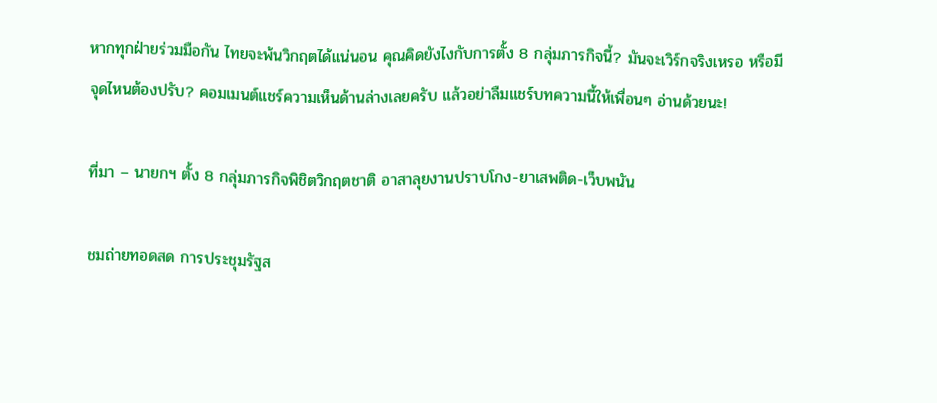หากทุกฝ่ายร่วมมือกัน ไทยจะพ้นวิกฤตได้แน่นอน คุณคิดยังไงกับการตั้ง 8 กลุ่มภารกิจนี้? มันจะเวิร์กจริงเหรอ หรือมีจุดไหนต้องปรับ? คอมเมนต์แชร์ความเห็นด้านล่างเลยครับ แล้วอย่าลืมแชร์บทความนี้ให้เพื่อนๆ อ่านด้วยนะ!

ที่มา – นายกฯ ตั้ง 8 กลุ่มภารกิจพิชิตวิกฤตชาติ อาสาลุยงานปราบโกง-ยาเสพติด-เว็บพนัน

ชมถ่ายทอดสด การประชุมรัฐส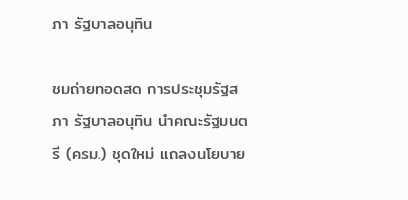ภา รัฐบาลอนุทิน

ชมถ่ายทอดสด การประชุมรัฐสภา รัฐบาลอนุทิน นำคณะรัฐมนตรี (ครม.) ชุดใหม่ แถลงนโยบาย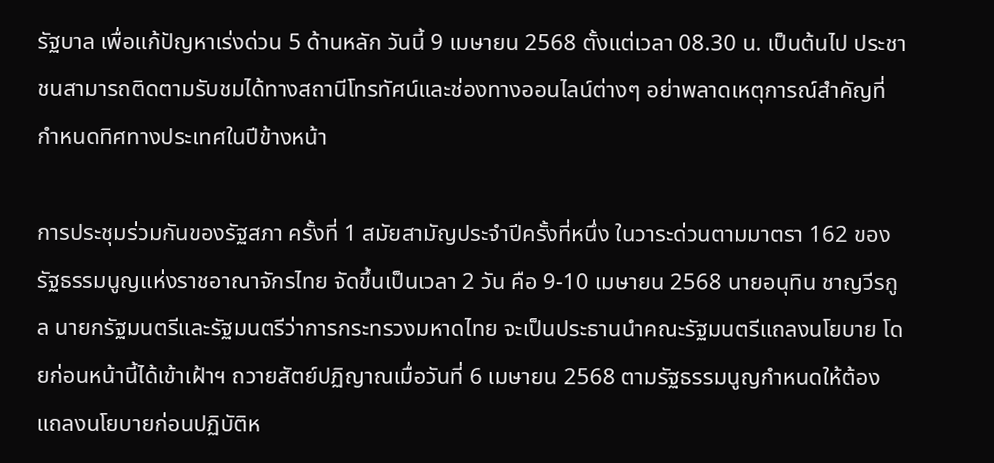รัฐบาล เพื่อแก้ปัญหาเร่งด่วน 5 ด้านหลัก วันนี้ 9 เมษายน 2568 ตั้งแต่เวลา 08.30 น. เป็นต้นไป ประชาชนสามารถติดตามรับชมได้ทางสถานีโทรทัศน์และช่องทางออนไลน์ต่างๆ อย่าพลาดเหตุการณ์สำคัญที่กำหนดทิศทางประเทศในปีข้างหน้า

การประชุมร่วมกันของรัฐสภา ครั้งที่ 1 สมัยสามัญประจำปีครั้งที่หนึ่ง ในวาระด่วนตามมาตรา 162 ของรัฐธรรมนูญแห่งราชอาณาจักรไทย จัดขึ้นเป็นเวลา 2 วัน คือ 9-10 เมษายน 2568 นายอนุทิน ชาญวีรกูล นายกรัฐมนตรีและรัฐมนตรีว่าการกระทรวงมหาดไทย จะเป็นประธานนำคณะรัฐมนตรีแถลงนโยบาย โดยก่อนหน้านี้ได้เข้าเฝ้าฯ ถวายสัตย์ปฏิญาณเมื่อวันที่ 6 เมษายน 2568 ตามรัฐธรรมนูญกำหนดให้ต้องแถลงนโยบายก่อนปฏิบัติห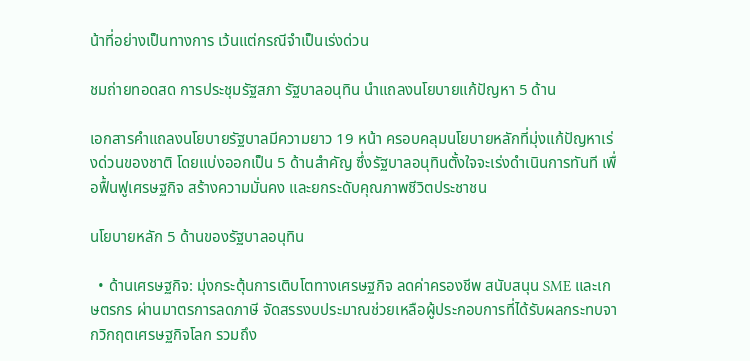น้าที่อย่างเป็นทางการ เว้นแต่กรณีจำเป็นเร่งด่วน

ชมถ่ายทอดสด การประชุมรัฐสภา รัฐบาลอนุทิน นำแถลงนโยบายแก้ปัญหา 5 ด้าน

เอกสารคำแถลงนโยบายรัฐบาลมีความยาว 19 หน้า ครอบคลุมนโยบายหลักที่มุ่งแก้ปัญหาเร่งด่วนของชาติ โดยแบ่งออกเป็น 5 ด้านสำคัญ ซึ่งรัฐบาลอนุทินตั้งใจจะเร่งดำเนินการทันที เพื่อฟื้นฟูเศรษฐกิจ สร้างความมั่นคง และยกระดับคุณภาพชีวิตประชาชน

นโยบายหลัก 5 ด้านของรัฐบาลอนุทิน

  • ด้านเศรษฐกิจ: มุ่งกระตุ้นการเติบโตทางเศรษฐกิจ ลดค่าครองชีพ สนับสนุน SME และเกษตรกร ผ่านมาตรการลดภาษี จัดสรรงบประมาณช่วยเหลือผู้ประกอบการที่ได้รับผลกระทบจากวิกฤตเศรษฐกิจโลก รวมถึง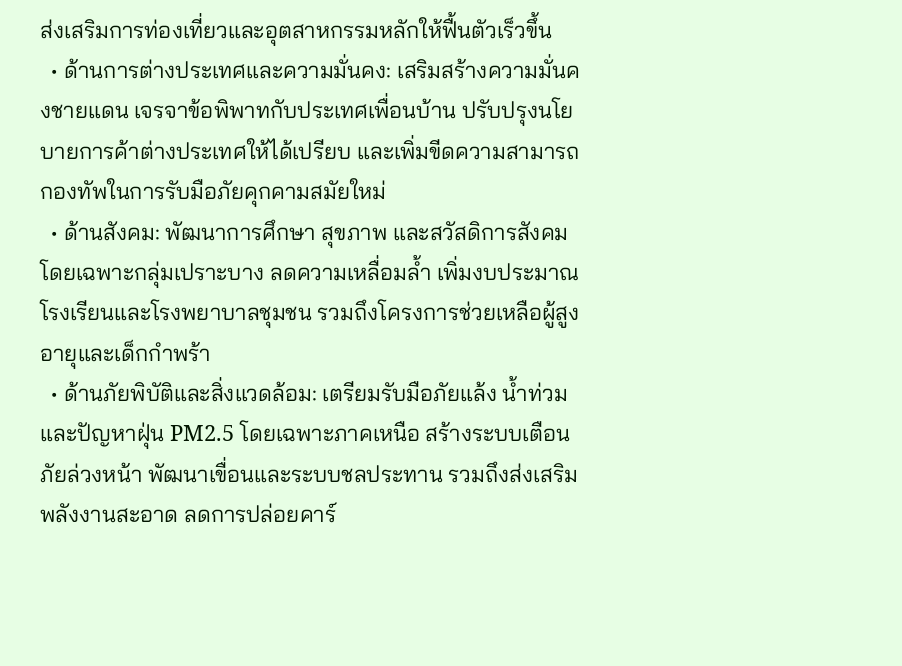ส่งเสริมการท่องเที่ยวและอุตสาหกรรมหลักให้ฟื้นตัวเร็วขึ้น
  • ด้านการต่างประเทศและความมั่นคง: เสริมสร้างความมั่นคงชายแดน เจรจาข้อพิพาทกับประเทศเพื่อนบ้าน ปรับปรุงนโยบายการค้าต่างประเทศให้ได้เปรียบ และเพิ่มขีดความสามารถกองทัพในการรับมือภัยคุกคามสมัยใหม่
  • ด้านสังคม: พัฒนาการศึกษา สุขภาพ และสวัสดิการสังคม โดยเฉพาะกลุ่มเปราะบาง ลดความเหลื่อมล้ำ เพิ่มงบประมาณโรงเรียนและโรงพยาบาลชุมชน รวมถึงโครงการช่วยเหลือผู้สูงอายุและเด็กกำพร้า
  • ด้านภัยพิบัติและสิ่งแวดล้อม: เตรียมรับมือภัยแล้ง น้ำท่วม และปัญหาฝุ่น PM2.5 โดยเฉพาะภาคเหนือ สร้างระบบเตือนภัยล่วงหน้า พัฒนาเขื่อนและระบบชลประทาน รวมถึงส่งเสริมพลังงานสะอาด ลดการปล่อยคาร์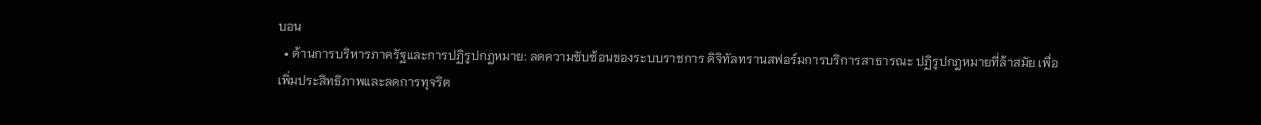บอน
  • ด้านการบริหารภาครัฐและการปฏิรูปกฎหมาย: ลดความซับซ้อนของระบบราชการ ดิจิทัลทรานสฟอร์มการบริการสาธารณะ ปฏิรูปกฎหมายที่ล้าสมัย เพื่อเพิ่มประสิทธิภาพและลดการทุจริต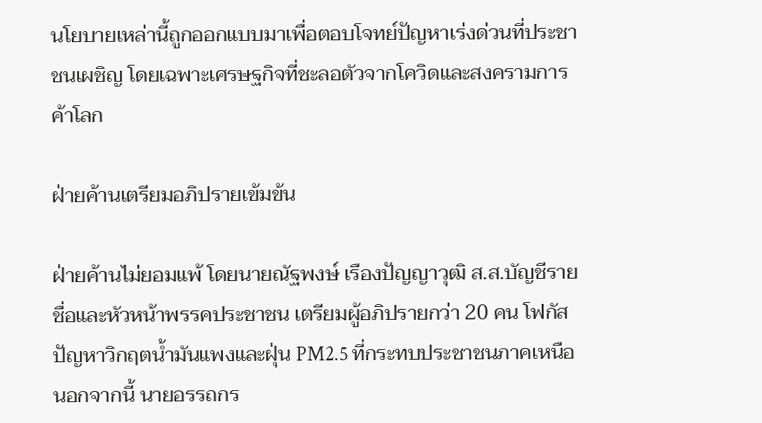นโยบายเหล่านี้ถูกออกแบบมาเพื่อตอบโจทย์ปัญหาเร่งด่วนที่ประชาชนเผชิญ โดยเฉพาะเศรษฐกิจที่ชะลอตัวจากโควิดและสงครามการค้าโลก

ฝ่ายค้านเตรียมอภิปรายเข้มข้น

ฝ่ายค้านไม่ยอมแพ้ โดยนายณัฐพงษ์ เรืองปัญญาวุฒิ ส.ส.บัญชีรายชื่อและหัวหน้าพรรคประชาชน เตรียมผู้อภิปรายกว่า 20 คน โฟกัสปัญหาวิกฤตน้ำมันแพงและฝุ่น PM2.5 ที่กระทบประชาชนภาคเหนือ นอกจากนี้ นายอรรถกร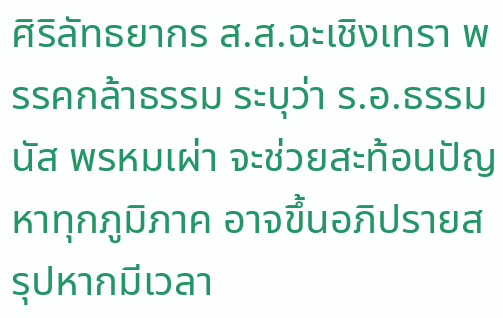ศิริลัทธยากร ส.ส.ฉะเชิงเทรา พรรคกล้าธรรม ระบุว่า ร.อ.ธรรมนัส พรหมเผ่า จะช่วยสะท้อนปัญหาทุกภูมิภาค อาจขึ้นอภิปรายสรุปหากมีเวลา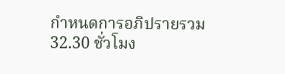กำหนดการอภิปรายรวม 32.30 ชั่วโมง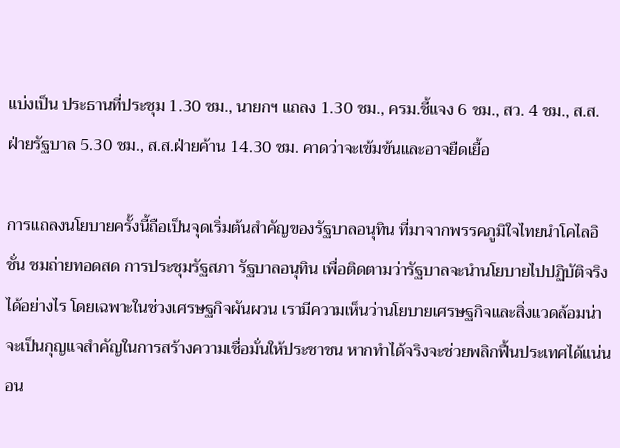แบ่งเป็น ประธานที่ประชุม 1.30 ชม., นายกฯ แถลง 1.30 ชม., ครม.ชี้แจง 6 ชม., สว. 4 ชม., ส.ส.ฝ่ายรัฐบาล 5.30 ชม., ส.ส.ฝ่ายค้าน 14.30 ชม. คาดว่าจะเข้มข้นและอาจยืดเยื้อ

การแถลงนโยบายครั้งนี้ถือเป็นจุดเริ่มต้นสำคัญของรัฐบาลอนุทิน ที่มาจากพรรคภูมิใจไทยนำโคไลอิชั่น ชมถ่ายทอดสด การประชุมรัฐสภา รัฐบาลอนุทิน เพื่อติดตามว่ารัฐบาลจะนำนโยบายไปปฏิบัติจริงได้อย่างไร โดยเฉพาะในช่วงเศรษฐกิจผันผวน เรามีความเห็นว่านโยบายเศรษฐกิจและสิ่งแวดล้อมน่าจะเป็นกุญแจสำคัญในการสร้างความเชื่อมั่นให้ประชาชน หากทำได้จริงจะช่วยพลิกฟื้นประเทศได้แน่นอน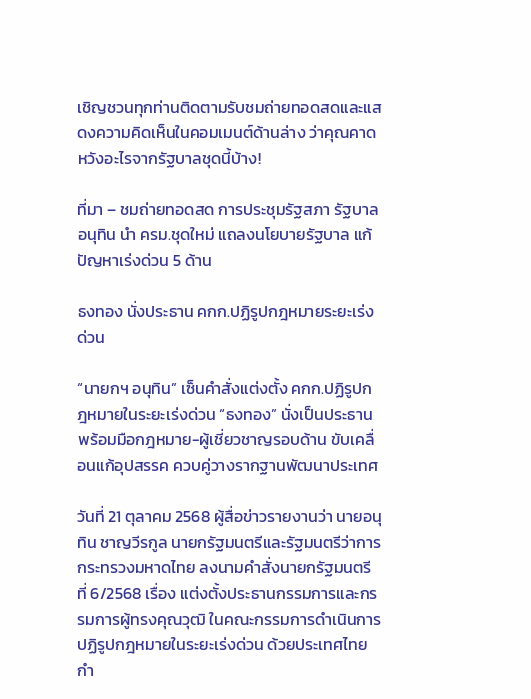เชิญชวนทุกท่านติดตามรับชมถ่ายทอดสดและแสดงความคิดเห็นในคอมเมนต์ด้านล่าง ว่าคุณคาดหวังอะไรจากรัฐบาลชุดนี้บ้าง!

ที่มา – ชมถ่ายทอดสด การประชุมรัฐสภา รัฐบาลอนุทิน นำ ครม.ชุดใหม่ แถลงนโยบายรัฐบาล แก้ปัญหาเร่งด่วน 5 ด้าน

ธงทอง นั่งประธาน คกก.ปฏิรูปกฎหมายระยะเร่งด่วน

“นายกฯ อนุทิน” เซ็นคำสั่งแต่งตั้ง คกก.ปฏิรูปกฎหมายในระยะเร่งด่วน “ธงทอง” นั่งเป็นประธาน พร้อมมือกฎหมาย-ผู้เชี่ยวชาญรอบด้าน ขับเคลื่อนแก้อุปสรรค ควบคู่วางรากฐานพัฒนาประเทศ

วันที่ 21 ตุลาคม 2568 ผู้สื่อข่าวรายงานว่า นายอนุทิน ชาญวีรกูล นายกรัฐมนตรีและรัฐมนตรีว่าการกระทรวงมหาดไทย ลงนามคำสั่งนายกรัฐมนตรี ที่ 6/2568 เรื่อง แต่งตั้งประธานกรรมการและกรรมการผู้ทรงคุณวุฒิ ในคณะกรรมการดำเนินการปฏิรูปกฎหมายในระยะเร่งด่วน ด้วยประเทศไทยกำ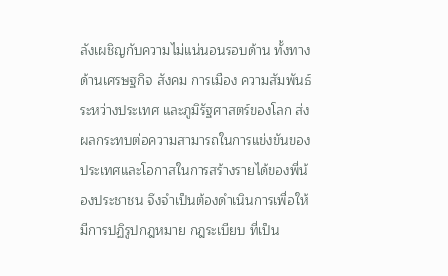ลังเผชิญกับความไม่แน่นอนรอบด้าน ทั้งทางด้านเศรษฐกิจ สังคม การเมือง ความสัมพันธ์ระหว่างประเทศ และภูมิรัฐศาสตร์ของโลก ส่งผลกระทบต่อความสามารถในการแข่งขันของประเทศและโอกาสในการสร้างรายได้ของพี่น้องประชาชน จึงจำเป็นต้องดำเนินการเพื่อให้มีการปฏิรูปกฎหมาย กฎระเบียบ ที่เป็น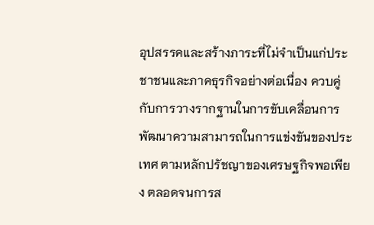อุปสรรคและสร้างภาระที่ไม่จำเป็นแก่ประชาชนและภาคธุรกิจอย่างต่อเนื่อง ควบคู่กับการวางรากฐานในการขับเคลื่อนการพัฒนาความสามารถในการแข่งขันของประเทศ ตามหลักปรัชญาของเศรษฐกิจพอเพียง ตลอดจนการส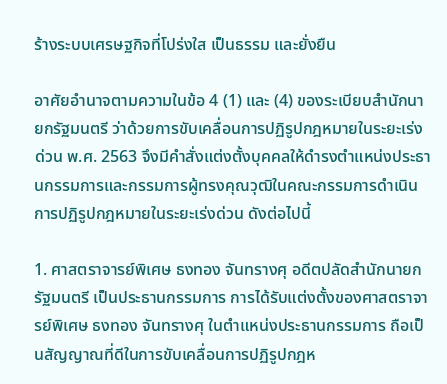ร้างระบบเศรษฐกิจที่โปร่งใส เป็นธรรม และยั่งยืน

อาศัยอำนาจตามความในข้อ 4 (1) และ (4) ของระเบียบสำนักนายกรัฐมนตรี ว่าด้วยการขับเคลื่อนการปฏิรูปกฎหมายในระยะเร่งด่วน พ.ศ. 2563 จึงมีคำสั่งแต่งตั้งบุคคลให้ดำรงตำแหน่งประธานกรรมการและกรรมการผู้ทรงคุณวุฒิในคณะกรรมการดำเนินการปฏิรูปกฎหมายในระยะเร่งด่วน ดังต่อไปนี้

1. ศาสตราจารย์พิเศษ ธงทอง จันทรางศุ อดีตปลัดสำนักนายกรัฐมนตรี เป็นประธานกรรมการ การได้รับแต่งตั้งของศาสตราจารย์พิเศษ ธงทอง จันทรางศุ ในตำแหน่งประธานกรรมการ ถือเป็นสัญญาณที่ดีในการขับเคลื่อนการปฏิรูปกฎห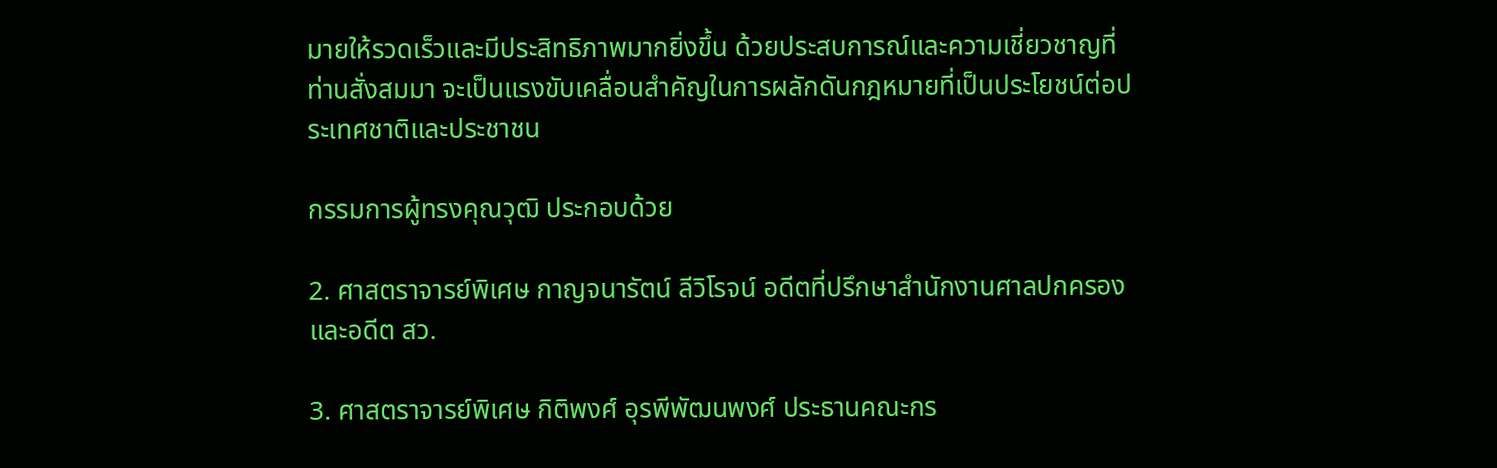มายให้รวดเร็วและมีประสิทธิภาพมากยิ่งขึ้น ด้วยประสบการณ์และความเชี่ยวชาญที่ท่านสั่งสมมา จะเป็นแรงขับเคลื่อนสำคัญในการผลักดันกฎหมายที่เป็นประโยชน์ต่อประเทศชาติและประชาชน

กรรมการผู้ทรงคุณวุฒิ ประกอบด้วย

2. ศาสตราจารย์พิเศษ กาญจนารัตน์ ลีวิโรจน์ อดีตที่ปรึกษาสำนักงานศาลปกครอง และอดีต สว.

3. ศาสตราจารย์พิเศษ กิติพงศ์ อุรพีพัฒนพงศ์ ประธานคณะกร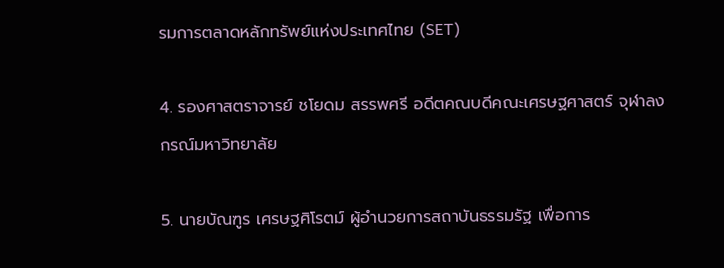รมการตลาดหลักทรัพย์แห่งประเทศไทย (SET)

4. รองศาสตราจารย์ ชโยดม สรรพศรี อดีตคณบดีคณะเศรษฐศาสตร์ จุฬาลงกรณ์มหาวิทยาลัย

5. นายบัณฑูร เศรษฐศิโรตม์ ผู้อำนวยการสถาบันธรรมรัฐ เพื่อการ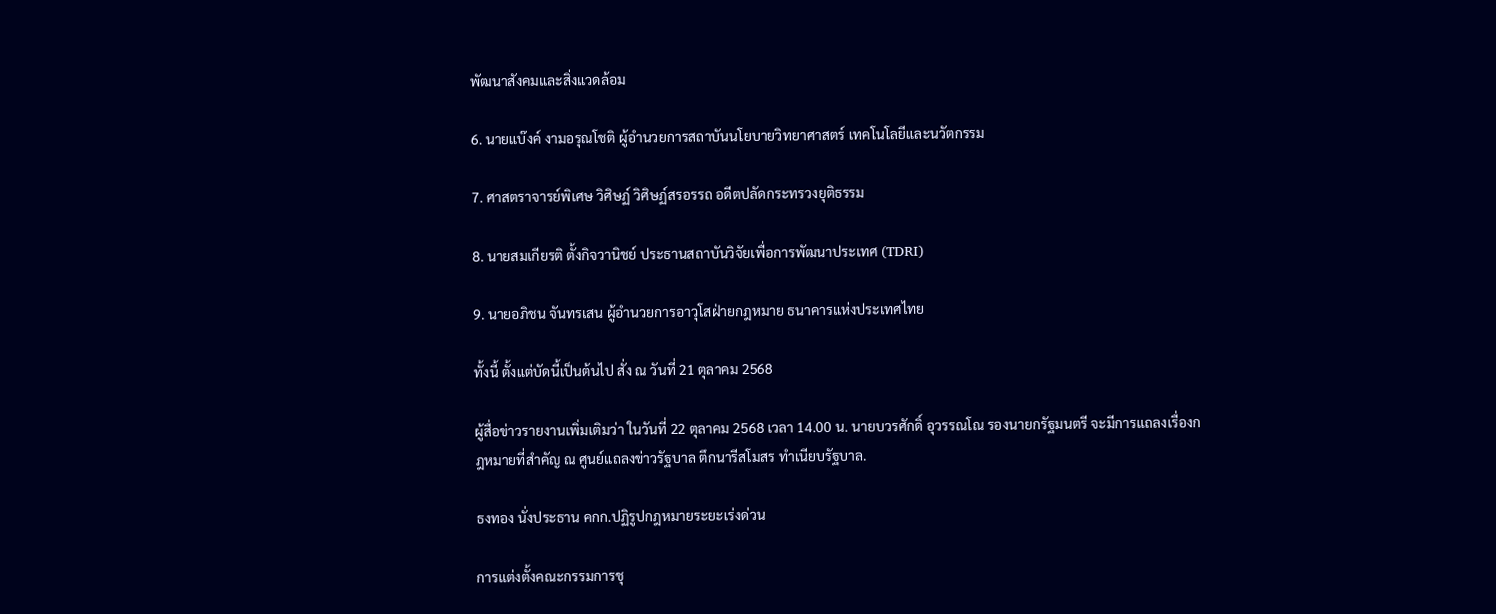พัฒนาสังคมและสิ่งแวดล้อม

6. นายแบ๊งค์ งามอรุณโชติ ผู้อำนวยการสถาบันนโยบายวิทยาศาสตร์ เทคโนโลยีและนวัตกรรม

7. ศาสตราจารย์พิเศษ วิศิษฏ์ วิศิษฏ์สรอรรถ อดีตปลัดกระทรวงยุติธรรม

8. นายสมเกียรติ ตั้งกิจวานิชย์ ประธานสถาบันวิจัยเพื่อการพัฒนาประเทศ (TDRI)

9. นายอภิชน จันทรเสน ผู้อำนวยการอาวุโสฝ่ายกฎหมาย ธนาคารแห่งประเทศไทย

ทั้งนี้ ตั้งแต่บัดนี้เป็นต้นไป สั่ง ณ วันที่ 21 ตุลาคม 2568

ผู้สื่อข่าวรายงานเพิ่มเติมว่า ในวันที่ 22 ตุลาคม 2568 เวลา 14.00 น. นายบวรศักดิ์ อุวรรณโณ รองนายกรัฐมนตรี จะมีการแถลงเรื่องกฎหมายที่สำคัญ ณ ศูนย์แถลงข่าวรัฐบาล ตึกนารีสโมสร ทำเนียบรัฐบาล.

ธงทอง นั่งประธาน คกก.ปฏิรูปกฎหมายระยะเร่งด่วน

การแต่งตั้งคณะกรรมการชุ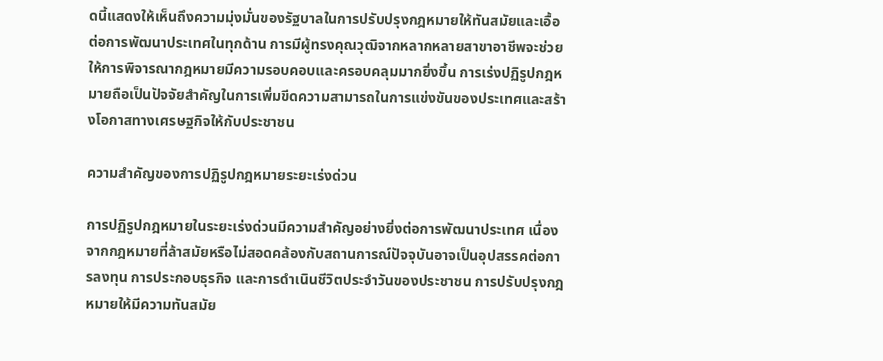ดนี้แสดงให้เห็นถึงความมุ่งมั่นของรัฐบาลในการปรับปรุงกฎหมายให้ทันสมัยและเอื้อต่อการพัฒนาประเทศในทุกด้าน การมีผู้ทรงคุณวุฒิจากหลากหลายสาขาอาชีพจะช่วยให้การพิจารณากฎหมายมีความรอบคอบและครอบคลุมมากยิ่งขึ้น การเร่งปฏิรูปกฎหมายถือเป็นปัจจัยสำคัญในการเพิ่มขีดความสามารถในการแข่งขันของประเทศและสร้างโอกาสทางเศรษฐกิจให้กับประชาชน

ความสำคัญของการปฏิรูปกฎหมายระยะเร่งด่วน

การปฏิรูปกฎหมายในระยะเร่งด่วนมีความสำคัญอย่างยิ่งต่อการพัฒนาประเทศ เนื่องจากกฎหมายที่ล้าสมัยหรือไม่สอดคล้องกับสถานการณ์ปัจจุบันอาจเป็นอุปสรรคต่อการลงทุน การประกอบธุรกิจ และการดำเนินชีวิตประจำวันของประชาชน การปรับปรุงกฎหมายให้มีความทันสมัย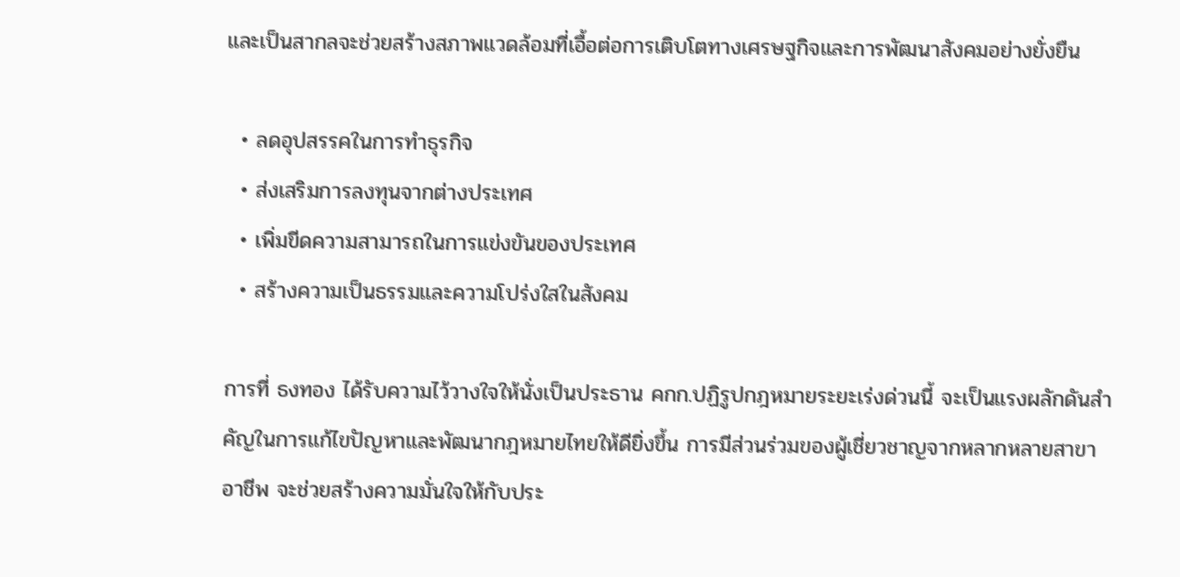และเป็นสากลจะช่วยสร้างสภาพแวดล้อมที่เอื้อต่อการเติบโตทางเศรษฐกิจและการพัฒนาสังคมอย่างยั่งยืน

  • ลดอุปสรรคในการทำธุรกิจ
  • ส่งเสริมการลงทุนจากต่างประเทศ
  • เพิ่มขีดความสามารถในการแข่งขันของประเทศ
  • สร้างความเป็นธรรมและความโปร่งใสในสังคม

การที่ ธงทอง ได้รับความไว้วางใจให้นั่งเป็นประธาน คกก.ปฏิรูปกฎหมายระยะเร่งด่วนนี้ จะเป็นแรงผลักดันสำคัญในการแก้ไขปัญหาและพัฒนากฎหมายไทยให้ดียิ่งขึ้น การมีส่วนร่วมของผู้เชี่ยวชาญจากหลากหลายสาขาอาชีพ จะช่วยสร้างความมั่นใจให้กับประ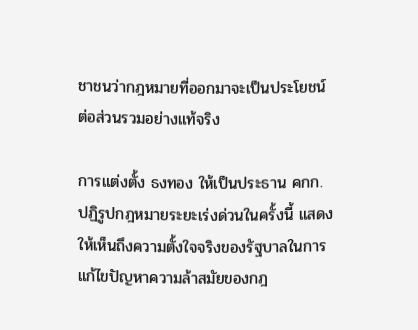ชาชนว่ากฎหมายที่ออกมาจะเป็นประโยชน์ต่อส่วนรวมอย่างแท้จริง

การแต่งตั้ง ธงทอง ให้เป็นประธาน คกก.ปฏิรูปกฎหมายระยะเร่งด่วนในครั้งนี้ แสดงให้เห็นถึงความตั้งใจจริงของรัฐบาลในการแก้ไขปัญหาความล้าสมัยของกฎ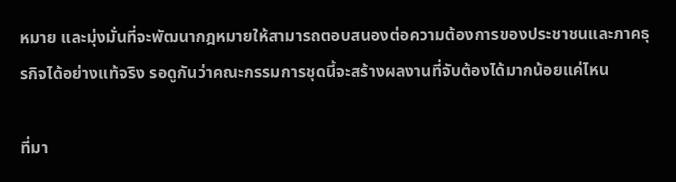หมาย และมุ่งมั่นที่จะพัฒนากฎหมายให้สามารถตอบสนองต่อความต้องการของประชาชนและภาคธุรกิจได้อย่างแท้จริง รอดูกันว่าคณะกรรมการชุดนี้จะสร้างผลงานที่จับต้องได้มากน้อยแค่ไหน

ที่มา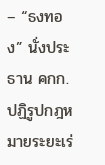– “ธงทอง” นั่งประธาน คกก.ปฏิรูปกฎหมายระยะเร่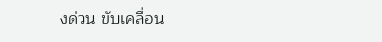งด่วน ขับเคลื่อน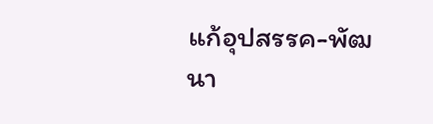แก้อุปสรรค-พัฒนา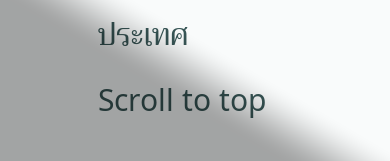ประเทศ

Scroll to top